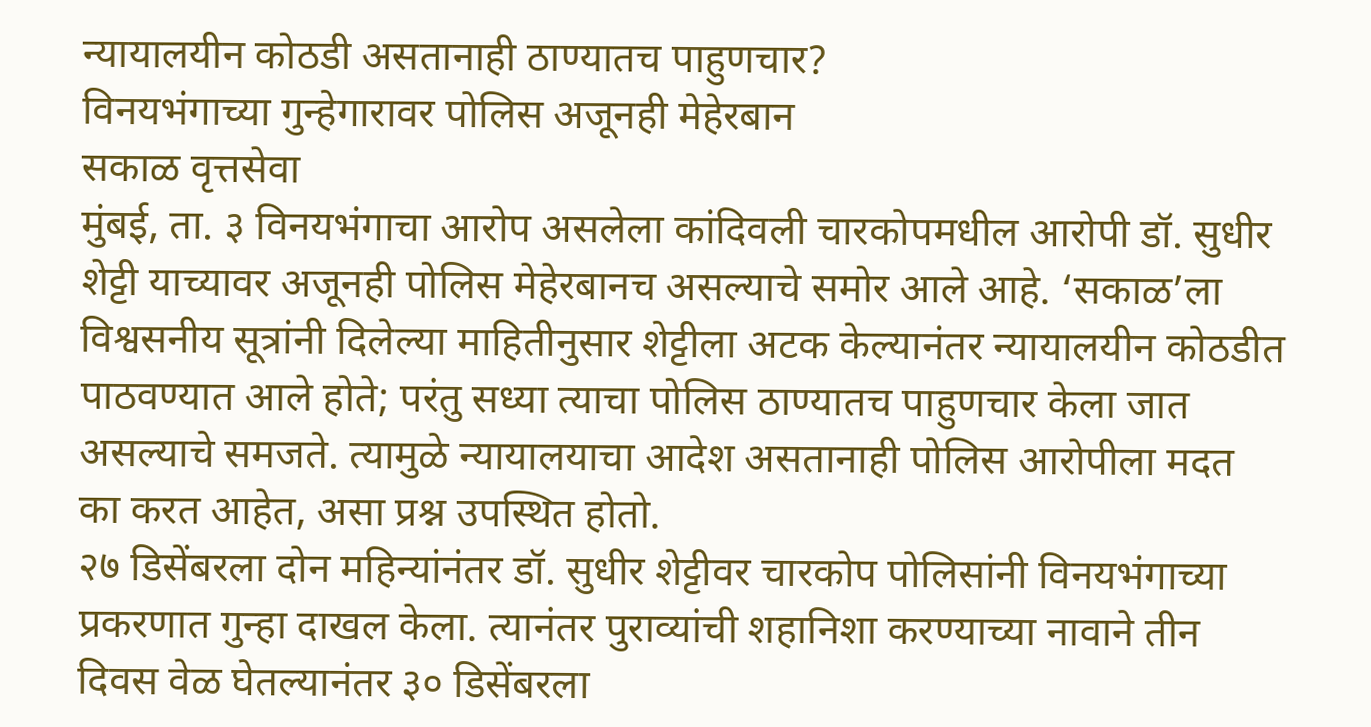न्यायालयीन कोठडी असतानाही ठाण्यातच पाहुणचार?
विनयभंगाच्या गुन्हेगारावर पोलिस अजूनही मेहेरबान
सकाळ वृत्तसेवा
मुंबई, ता. ३ विनयभंगाचा आरोप असलेला कांदिवली चारकोपमधील आरोपी डॉ. सुधीर शेट्टी याच्यावर अजूनही पोलिस मेहेरबानच असल्याचे समोर आले आहे. ‘सकाळ’ला विश्वसनीय सूत्रांनी दिलेल्या माहितीनुसार शेट्टीला अटक केल्यानंतर न्यायालयीन कोठडीत पाठवण्यात आले होते; परंतु सध्या त्याचा पोलिस ठाण्यातच पाहुणचार केला जात असल्याचे समजते. त्यामुळे न्यायालयाचा आदेश असतानाही पोलिस आरोपीला मदत का करत आहेत, असा प्रश्न उपस्थित होतो.
२७ डिसेंबरला दोन महिन्यांनंतर डॉ. सुधीर शेट्टीवर चारकोप पोलिसांनी विनयभंगाच्या प्रकरणात गुन्हा दाखल केला. त्यानंतर पुराव्यांची शहानिशा करण्याच्या नावाने तीन दिवस वेळ घेतल्यानंतर ३० डिसेंबरला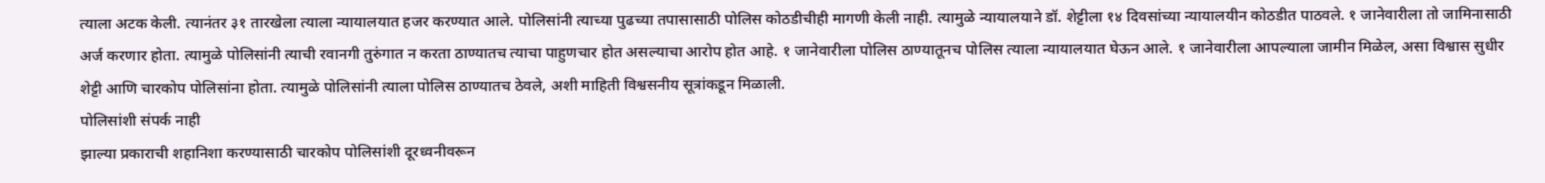त्याला अटक केली. त्यानंतर ३१ तारखेला त्याला न्यायालयात हजर करण्यात आले. पोलिसांनी त्याच्या पुढच्या तपासासाठी पोलिस कोठडीचीही मागणी केली नाही. त्यामुळे न्यायालयाने डॉ. शेट्टीला १४ दिवसांच्या न्यायालयीन कोठडीत पाठवले. १ जानेवारीला तो जामिनासाठी अर्ज करणार होता. त्यामुळे पोलिसांनी त्याची रवानगी तुरुंगात न करता ठाण्यातच त्याचा पाहुणचार होत असल्याचा आरोप होत आहे. १ जानेवारीला पोलिस ठाण्यातूनच पोलिस त्याला न्यायालयात घेऊन आले. १ जानेवारीला आपल्याला जामीन मिळेल, असा विश्वास सुधीर शेट्टी आणि चारकोप पोलिसांना होता. त्यामुळे पोलिसांनी त्याला पोलिस ठाण्यातच ठेवले, अशी माहिती विश्वसनीय सूत्रांकडून मिळाली.
पोलिसांशी संपर्क नाही
झाल्या प्रकाराची शहानिशा करण्यासाठी चारकोप पोलिसांशी दूरध्वनीवरून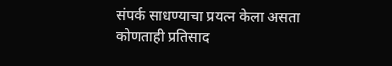संपर्क साधण्याचा प्रयत्न केला असता कोणताही प्रतिसाद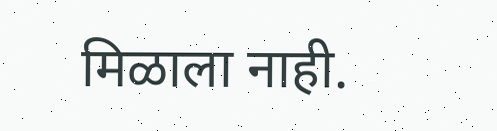मिळाला नाही.